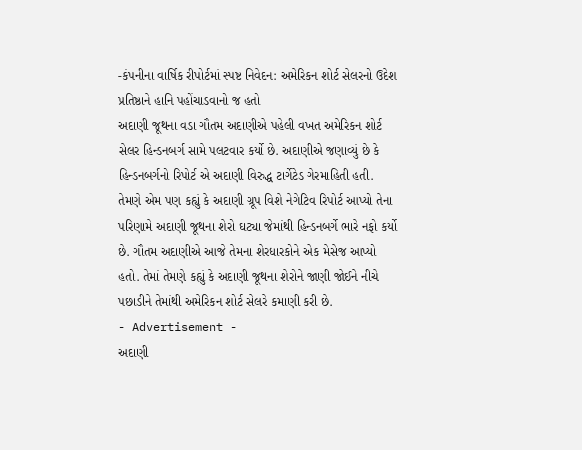-કંપનીના વાર્ષિક રીપોર્ટમાં સ્પષ્ટ નિવેદન: અમેરિકન શોર્ટ સેલરનો ઉદેશ પ્રતિષ્ઠાને હાનિ પહોંચાડવાનો જ હતો
અદાણી જૂથના વડા ગૌતમ અદાણીએ પહેલી વખત અમેરિકન શોર્ટ સેલર હિન્ડનબર્ગ સામે પલટવાર કર્યો છે. અદાણીએ જણાવ્યું છે કે હિન્ડનબર્ગનો રિપોર્ટ એ અદાણી વિરુદ્ધ ટાર્ગેટેડ ગેરમાહિતી હતી. તેમણે એમ પણ કહ્યું કે અદાણી ગ્રૂપ વિશે નેગેટિવ રિપોર્ટ આપ્યો તેના પરિણામે અદાણી જૂથના શેરો ઘટ્યા જેમાંથી હિન્ડનબર્ગે ભારે નફો કર્યો છે. ગૌતમ અદાણીએ આજે તેમના શેરધારકોને એક મેસેજ આપ્યો હતો. તેમાં તેમણે કહ્યું કે અદાણી જૂથના શેરોને જાણી જોઈને નીચે પછાડીને તેમાંથી અમેરિકન શોર્ટ સેલરે કમાણી કરી છે.
- Advertisement -
અદાણી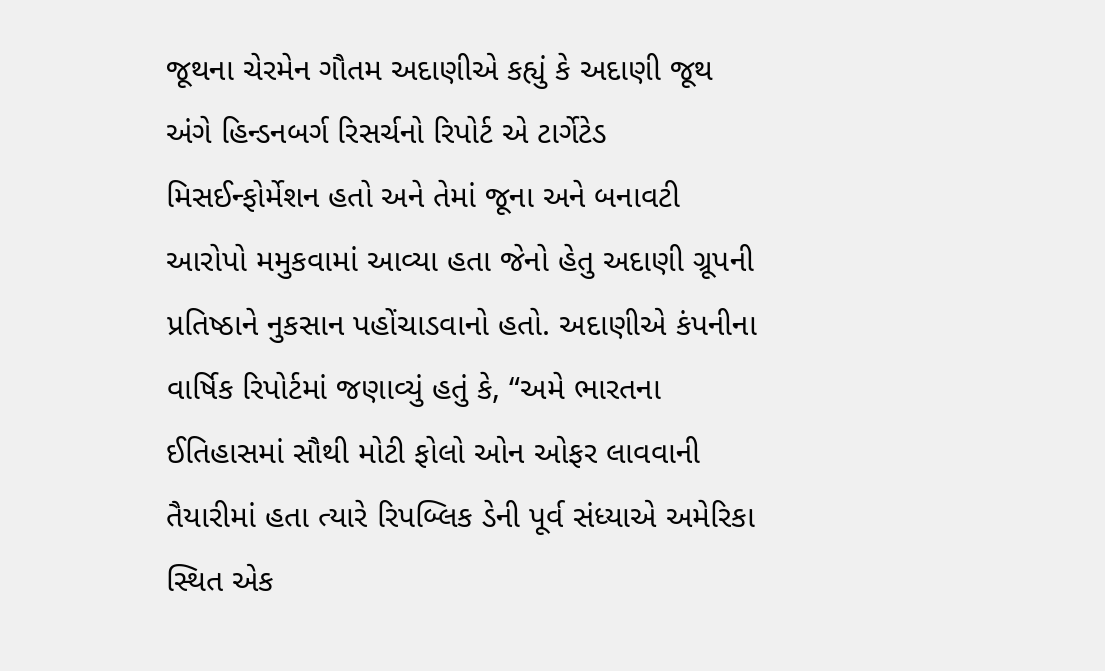જૂથના ચેરમેન ગૌતમ અદાણીએ કહ્યું કે અદાણી જૂથ અંગે હિન્ડનબર્ગ રિસર્ચનો રિપોર્ટ એ ટાર્ગેટેડ મિસઈન્ફોર્મેશન હતો અને તેમાં જૂના અને બનાવટી આરોપો મમુકવામાં આવ્યા હતા જેનો હેતુ અદાણી ગ્રૂપની પ્રતિષ્ઠાને નુકસાન પહોંચાડવાનો હતો. અદાણીએ કંપનીના વાર્ષિક રિપોર્ટમાં જણાવ્યું હતું કે, “અમે ભારતના ઈતિહાસમાં સૌથી મોટી ફોલો ઓન ઓફર લાવવાની તૈયારીમાં હતા ત્યારે રિપબ્લિક ડેની પૂર્વ સંધ્યાએ અમેરિકા સ્થિત એક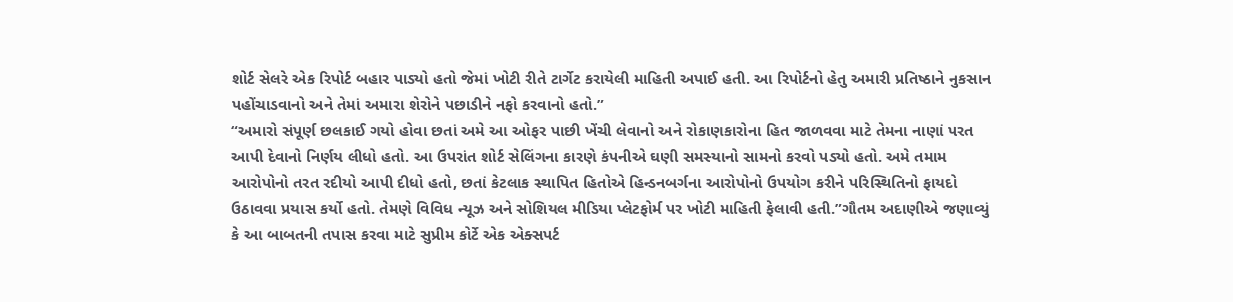શોર્ટ સેલરે એક રિપોર્ટ બહાર પાડ્યો હતો જેમાં ખોટી રીતે ટાર્ગેટ કરાયેલી માહિતી અપાઈ હતી. આ રિપોર્ટનો હેતુ અમારી પ્રતિષ્ઠાને નુકસાન પહોંચાડવાનો અને તેમાં અમારા શેરોને પછાડીને નફો કરવાનો હતો.”
“અમારો સંપૂર્ણ છલકાઈ ગયો હોવા છતાં અમે આ ઓફર પાછી ખેંચી લેવાનો અને રોકાણકારોના હિત જાળવવા માટે તેમના નાણાં પરત આપી દેવાનો નિર્ણય લીધો હતો. આ ઉપરાંત શોર્ટ સેલિંગના કારણે કંપનીએ ઘણી સમસ્યાનો સામનો કરવો પડ્યો હતો. અમે તમામ આરોપોનો તરત રદીયો આપી દીધો હતો, છતાં કેટલાક સ્થાપિત હિતોએ હિન્ડનબર્ગના આરોપોનો ઉપયોગ કરીને પરિસ્થિતિનો ફાયદો ઉઠાવવા પ્રયાસ કર્યો હતો. તેમણે વિવિધ ન્યૂઝ અને સોશિયલ મીડિયા પ્લેટફોર્મ પર ખોટી માહિતી ફેલાવી હતી.”ગૌતમ અદાણીએ જણાવ્યું કે આ બાબતની તપાસ કરવા માટે સુપ્રીમ કોર્ટે એક એક્સપર્ટ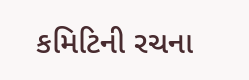કમિટિની રચના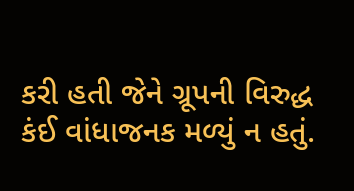કરી હતી જેને ગ્રૂપની વિરુદ્ધ કંઈ વાંધાજનક મળ્યું ન હતું.